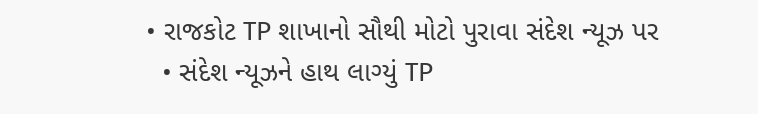• રાજકોટ TP શાખાનો સૌથી મોટો પુરાવા સંદેશ ન્યૂઝ પર
  • સંદેશ ન્યૂઝને હાથ લાગ્યું TP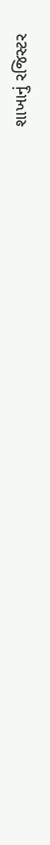શાખાનું રજિસ્ટર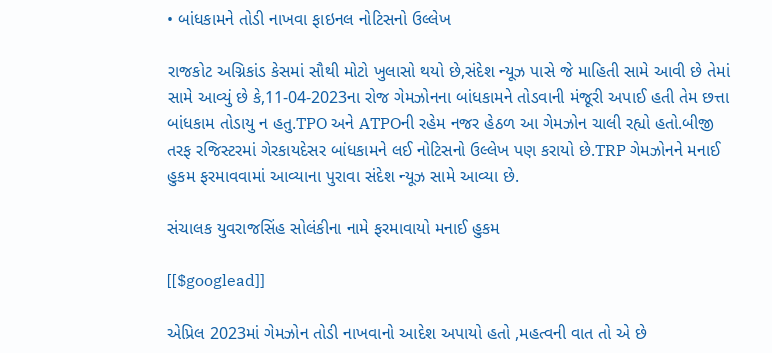• બાંધકામને તોડી નાખવા ફાઇનલ નોટિસનો ઉલ્લેખ

રાજકોટ અગ્નિકાંડ કેસમાં સૌથી મોટો ખુલાસો થયો છે,સંદેશ ન્યૂઝ પાસે જે માહિતી સામે આવી છે તેમાં સામે આવ્યું છે કે,11-04-2023ના રોજ ગેમઝોનના બાંધકામને તોડવાની મંજૂરી અપાઈ હતી તેમ છત્તા બાંધકામ તોડાયુ ન હતુ.TPO અને ATPOની રહેમ નજર હેઠળ આ ગેમઝોન ચાલી રહ્યો હતો.બીજી તરફ રજિસ્ટરમાં ગેરકાયદેસર બાંધકામને લઈ નોટિસનો ઉલ્લેખ પણ કરાયો છે.TRP ગેમઝોનને મનાઈ હુકમ ફરમાવવામાં આવ્યાના પુરાવા સંદેશ ન્યૂઝ સામે આવ્યા છે.

સંચાલક યુવરાજસિંહ સોલંકીના નામે ફરમાવાયો મનાઈ હુકમ

[[$googlead]]

એપ્રિલ 2023માં ગેમઝોન તોડી નાખવાનો આદેશ અપાયો હતો ,મહત્વની વાત તો એ છે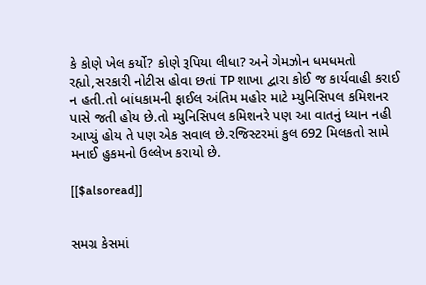કે કોણે ખેલ કર્યો? કોણે રૂપિયા લીધા? અને ગેમઝોન ધમધમતો રહ્યો,સરકારી નોટીસ હોવા છતાં TP શાખા દ્વારા કોઈ જ કાર્યવાહી કરાઈ ન હતી.તો બાંધકામની ફાઈલ અંતિમ મહોર માટે મ્યુનિસિપલ કમિશનર પાસે જતી હોય છે.તો મ્યુનિસિપલ કમિશનરે પણ આ વાતનું ધ્યાન નહી આપ્યું હોય તે પણ એક સવાલ છે.રજિસ્ટરમાં કુલ 692 મિલકતો સામે મનાઈ હુકમનો ઉલ્લેખ કરાયો છે.

[[$alsoread]]


સમગ્ર કેસમાં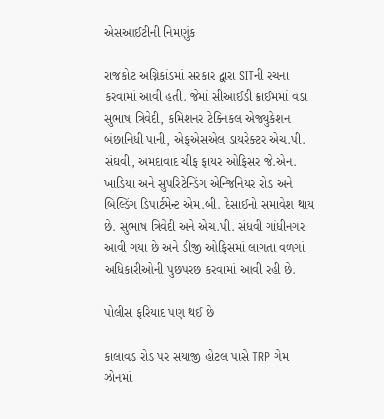એસઆઈટીની નિમણુંક

રાજકોટ અગ્નિકાંડમાં સરકાર દ્વારા SITની રચના કરવામાં આવી હતી. જેમાં સીઆઈડી ક્રાઈમમાં વડા સુભાષ ત્રિવેદી, કમિશનર ટેક્નિકલ એજ્યુકેશન બંછાનિધી પાની, એફએસએલ ડાયરેક્ટર એચ.પી. સંઘવી, અમદાવાદ ચીફ ફાયર ઓફિસર જે.એન. ખાડિયા અને સુપરિટેન્ડિંગ એન્જિનિયર રોડ અને બિલ્ડિંગ ડિપાર્ટમેન્ટ એમ.બી. દેસાઈનો સમાવેશ થાય છે. સુભાષ ત્રિવેદી અને એચ.પી. સંધવી ગાંધીનગર આવી ગયા છે અને ડીજી ઓફિસમાં લાગતા વળગાં અધિકારીઓની પુછપરછ કરવામાં આવી રહી છે.

પોલીસ ફરિયાદ પણ થઈ છે

કાલાવડ રોડ પર સયાજી હોટલ પાસે TRP ગેમ ઝોનમાં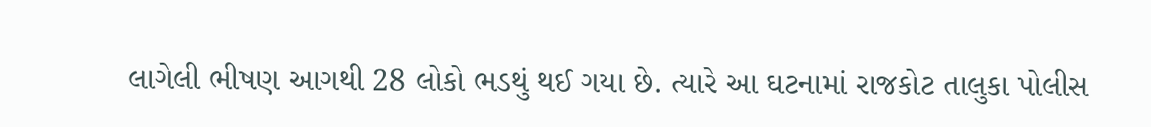લાગેલી ભીષણ આગથી 28 લોકો ભડથું થઈ ગયા છે. ત્યારે આ ઘટનામાં રાજકોટ તાલુકા પોલીસ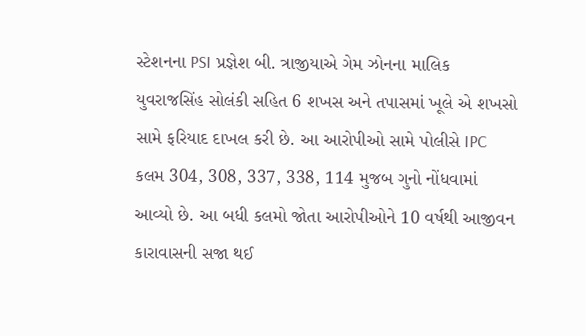સ્ટેશનના PSI પ્રજ્ઞેશ બી. ત્રાજીયાએ ગેમ ઝોનના માલિક યુવરાજસિંહ સોલંકી સહિત 6 શખસ અને તપાસમાં ખૂલે એ શખસો સામે ફરિયાદ દાખલ કરી છે. આ આરોપીઓ સામે પોલીસે IPC કલમ 304, 308, 337, 338, 114 મુજબ ગુનો નોંધવામાં આવ્યો છે. આ બધી કલમો જોતા આરોપીઓને 10 વર્ષથી આજીવન કારાવાસની સજા થઈ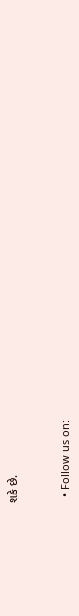શકે છે.


  • Follow us on: